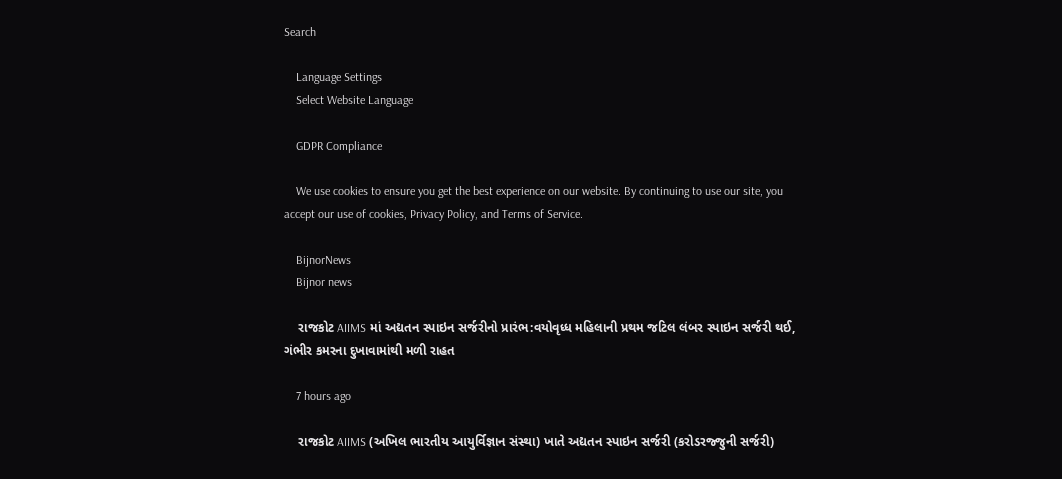Search

    Language Settings
    Select Website Language

    GDPR Compliance

    We use cookies to ensure you get the best experience on our website. By continuing to use our site, you accept our use of cookies, Privacy Policy, and Terms of Service.

    BijnorNews
    Bijnor news

    રાજકોટ AIIMS માં અદ્યતન સ્પાઇન સર્જરીનો પ્રારંભ:વયોવૃધ્ધ મહિલાની પ્રથમ જટિલ લંબર સ્પાઇન સર્જરી થઈ, ગંભીર કમરના દુખાવામાંથી મળી રાહત

    7 hours ago

    રાજકોટ AIIMS (અખિલ ભારતીય આયુર્વિજ્ઞાન સંસ્થા) ખાતે અદ્યતન સ્પાઇન સર્જરી (કરોડરજ્જુની સર્જરી)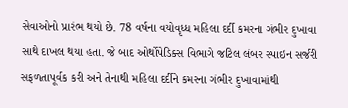સેવાઓનો પ્રારંભ થયો છે. 78 વર્ષના વયોવૃધ્ધ મહિલા દર્દી કમરના ગંભીર દુખાવા સાથે દાખલ થયા હતા. જે બાદ ઓર્થોપેડિક્સ વિભાગે જટિલ લંબર સ્પાઇન સર્જરી સફળતાપૂર્વક કરી અને તેનાથી મહિલા દર્દીને કમરના ગંભીર દુખાવામાંથી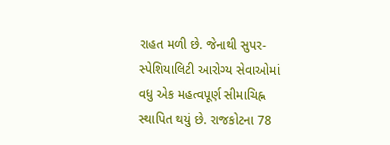રાહત મળી છે. જેનાથી સુપર-સ્પેશિયાલિટી આરોગ્ય સેવાઓમાં વધુ એક મહત્વપૂર્ણ સીમાચિહ્ન સ્થાપિત થયું છે. રાજકોટના 78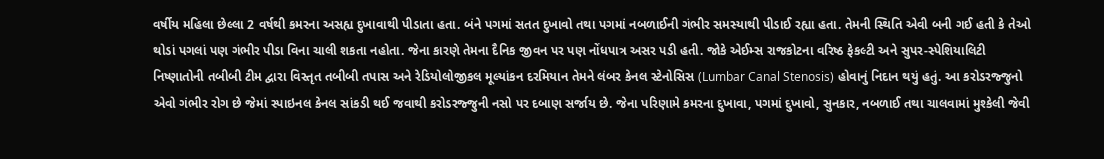વર્ષીય મહિલા છેલ્લા 2 વર્ષથી કમરના અસહ્ય દુખાવાથી પીડાતા હતા. બંને પગમાં સતત દુખાવો તથા પગમાં નબળાઈની ગંભીર સમસ્યાથી પીડાઈ રહ્યા હતા. તેમની સ્થિતિ એવી બની ગઈ હતી કે તેઓ થોડાં પગલાં પણ ગંભીર પીડા વિના ચાલી શકતા નહોતા. જેના કારણે તેમના દૈનિક જીવન પર પણ નોંધપાત્ર અસર પડી હતી. જોકે એઈમ્સ રાજકોટના વરિષ્ઠ ફેકલ્ટી અને સુપર-સ્પેશિયાલિટી નિષ્ણાતોની તબીબી ટીમ દ્વારા વિસ્તૃત તબીબી તપાસ અને રેડિયોલોજીકલ મૂલ્યાંકન દરમિયાન તેમને લંબર કેનલ સ્ટેનોસિસ (Lumbar Canal Stenosis) હોવાનું નિદાન થયું હતું. આ કરોડરજ્જુનો એવો ગંભીર રોગ છે જેમાં સ્પાઇનલ કેનલ સાંકડી થઈ જવાથી કરોડરજ્જુની નસો પર દબાણ સર્જાય છે. જેના પરિણામે કમરના દુખાવા, પગમાં દુખાવો, સુનકાર, નબળાઈ તથા ચાલવામાં મુશ્કેલી જેવી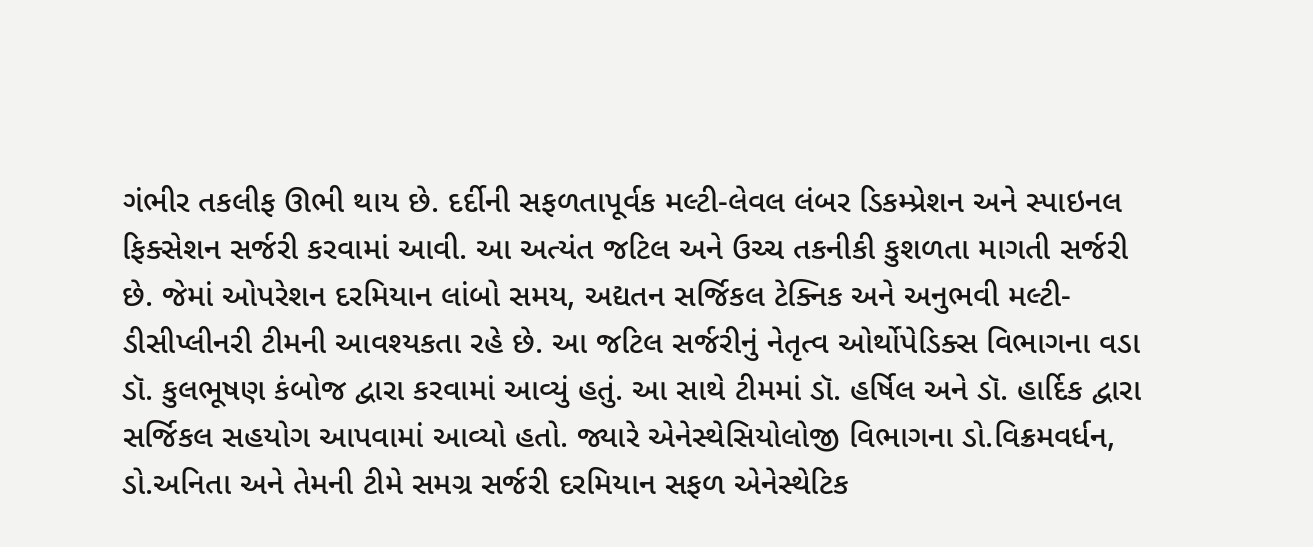ગંભીર તકલીફ ઊભી થાય છે. દર્દીની સફળતાપૂર્વક મલ્ટી-લેવલ લંબર ડિકમ્પ્રેશન અને સ્પાઇનલ ફિક્સેશન સર્જરી કરવામાં આવી. આ અત્યંત જટિલ અને ઉચ્ચ તકનીકી કુશળતા માગતી સર્જરી છે. જેમાં ઓપરેશન દરમિયાન લાંબો સમય, અદ્યતન સર્જિકલ ટેક્નિક અને અનુભવી મલ્ટી-ડીસીપ્લીનરી ટીમની આવશ્યકતા રહે છે. આ જટિલ સર્જરીનું નેતૃત્વ ઓર્થોપેડિક્સ વિભાગના વડા ડૉ. કુલભૂષણ કંબોજ દ્વારા કરવામાં આવ્યું હતું. આ સાથે ટીમમાં ડૉ. હર્ષિલ અને ડૉ. હાર્દિક દ્વારા સર્જિકલ સહયોગ આપવામાં આવ્યો હતો. જ્યારે એનેસ્થેસિયોલોજી વિભાગના ડો.વિક્રમવર્ધન, ડો.અનિતા અને તેમની ટીમે સમગ્ર સર્જરી દરમિયાન સફળ એનેસ્થેટિક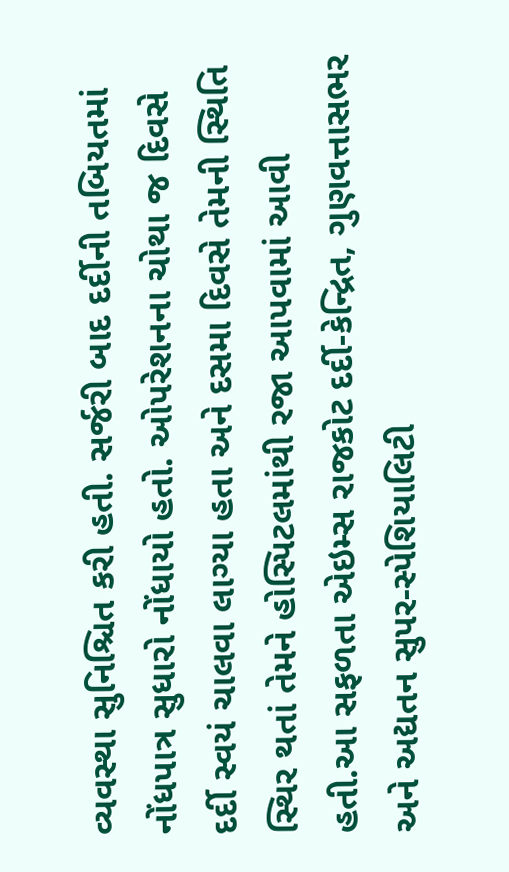વ્યવસ્થા સુનિશ્ચિત કરી હતી. સર્જરી બાદ દર્દીની તબિયતમાં નોંધપાત્ર સુધારો નોંધાયો હતો. ઓપરેશનના ચોથા જ દિવસે દર્દી સ્વયં ચાલવા લાગ્યા હતા અને દસમા દિવસે તેમની સ્થિતિ સ્થિર થતાં તેમને હોસ્પિટલમાંથી રજા આપવામાં આવી હતી.આ સફળતા એઇમ્સ રાજકોટ દર્દી-કેન્દ્રિત, ગુણવત્તાસભર અને અદ્યતન સુપર-સ્પેશિયાલિટી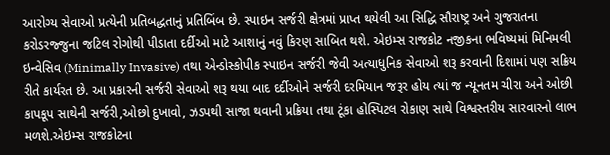આરોગ્ય સેવાઓ પ્રત્યેની પ્રતિબદ્ધતાનું પ્રતિબિંબ છે. સ્પાઇન સર્જરી ક્ષેત્રમાં પ્રાપ્ત થયેલી આ સિદ્ધિ સૌરાષ્ટ્ર અને ગુજરાતના કરોડરજ્જુના જટિલ રોગોથી પીડાતા દર્દીઓ માટે આશાનું નવું કિરણ સાબિત થશે. એઇમ્સ રાજકોટ નજીકના ભવિષ્યમાં મિનિમલી ઇન્વેસિવ (Minimally Invasive) તથા એન્ડોસ્કોપીક સ્પાઇન સર્જરી જેવી અત્યાધુનિક સેવાઓ શરૂ કરવાની દિશામાં પણ સક્રિય રીતે કાર્યરત છે. આ પ્રકારની સર્જરી સેવાઓ શરૂ થયા બાદ દર્દીઓને સર્જરી દરમિયાન જરૂર હોય ત્યાં જ ન્યૂનતમ ચીરા અને ઓછી કાપકૂપ સાથેની સર્જરી,ઓછો દુખાવો, ઝડપથી સાજા થવાની પ્રક્રિયા તથા ટૂંકા હોસ્પિટલ રોકાણ સાથે વિશ્વસ્તરીય સારવારનો લાભ મળશે.એઇમ્સ રાજકોટના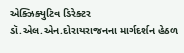એક્ઝિક્યુટિવ ડિરેક્ટર ડૉ.એલ.એન.દોરાયરાજનના માર્ગદર્શન હેઠળ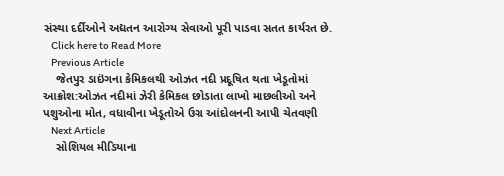સંસ્થા દર્દીઓને અદ્યતન આરોગ્ય સેવાઓ પૂરી પાડવા સતત કાર્યરત છે.
    Click here to Read More
    Previous Article
    જેતપુર ડાઇંગના કેમિકલથી ઓઝત નદી પ્રદૂષિત થતા ખેડૂતોમાં આક્રોશ:ઓઝત નદીમાં ઝેરી કેમિકલ છોડાતા લાખો માછલીઓ અને પશુઓના મોત, વધાવીના ખેડૂતોએ ઉગ્ર આંદોલનની આપી ચેતવણી
    Next Article
    સોશિયલ મીડિયાના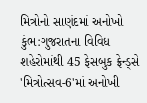મિત્રોનો સાણંદમાં અનોખો કુંભ:ગુજરાતના વિવિધ શહેરોમાંથી 45 ફેસબુક ફ્રેન્ડ્સે 'મિત્રોત્સવ-6'માં અનોખી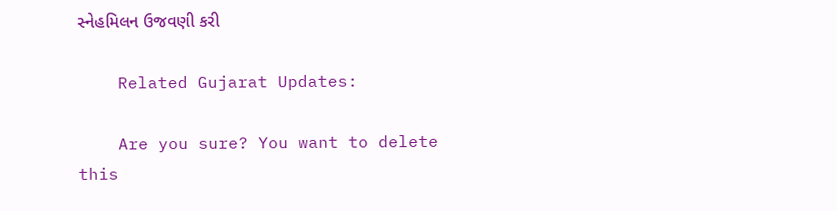સ્નેહમિલન ઉજવણી કરી

    Related Gujarat Updates:

    Are you sure? You want to delete this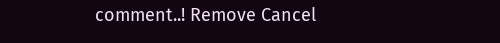comment..! Remove Cancel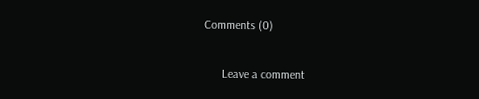Comments (0)

      Leave a comment